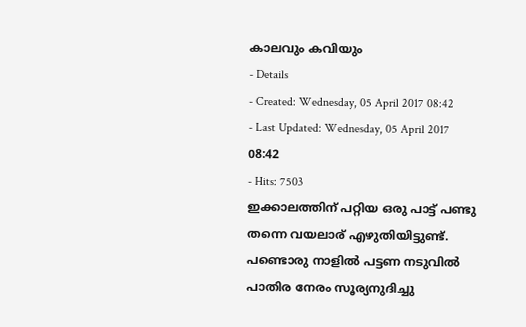കാലവും കവിയും
- Details
- Created: Wednesday, 05 April 2017 08:42
- Last Updated: Wednesday, 05 April 2017 08:42
- Hits: 7503
ഇക്കാലത്തിന് പറ്റിയ ഒരു പാട്ട് പണ്ടു തന്നെ വയലാര് എഴുതിയിട്ടുണ്ട്.
പണ്ടൊരു നാളിൽ പട്ടണ നടുവിൽ
പാതിര നേരം സൂര്യനുദിച്ചു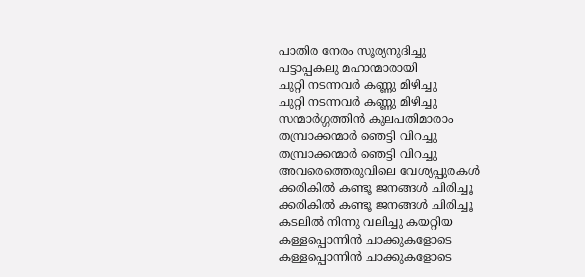പാതിര നേരം സൂര്യനുദിച്ചു
പട്ടാപ്പകലു മഹാന്മാരായി
ചുറ്റി നടന്നവർ കണ്ണു മിഴിച്ചു
ചുറ്റി നടന്നവർ കണ്ണു മിഴിച്ചു
സന്മാർഗ്ഗത്തിൻ കുലപതിമാരാം
തമ്പ്രാക്കന്മാർ ഞെട്ടി വിറച്ചു
തമ്പ്രാക്കന്മാർ ഞെട്ടി വിറച്ചു
അവരെത്തെരുവിലെ വേശ്യപ്പുരകൾ
ക്കരികിൽ കണ്ടൂ ജനങ്ങൾ ചിരിച്ചൂ
ക്കരികിൽ കണ്ടൂ ജനങ്ങൾ ചിരിച്ചൂ
കടലിൽ നിന്നു വലിച്ചു കയറ്റിയ
കള്ളപ്പൊന്നിൻ ചാക്കുകളോടെ
കള്ളപ്പൊന്നിൻ ചാക്കുകളോടെ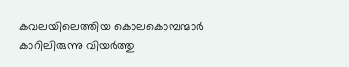കവലയിലെത്തിയ കൊലകൊമ്പന്മാർ
കാറിലിരുന്നു വിയർത്തു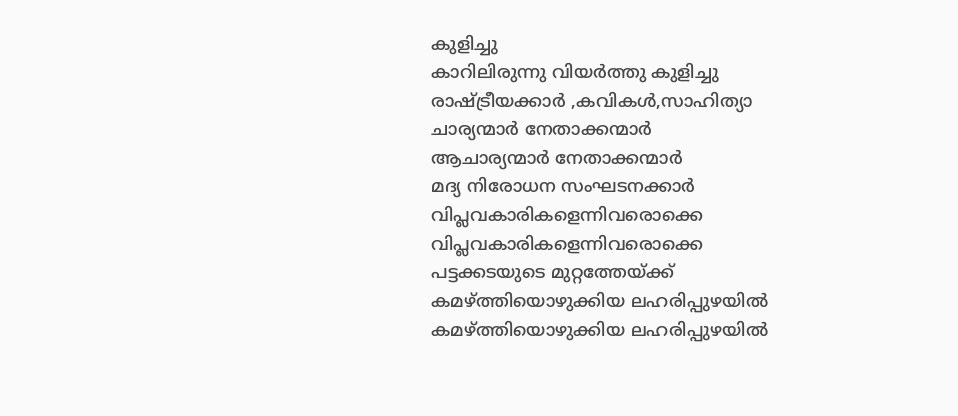കുളിച്ചു
കാറിലിരുന്നു വിയർത്തു കുളിച്ചു
രാഷ്ട്രീയക്കാർ ,കവികൾ,സാഹിത്യാ
ചാര്യന്മാർ നേതാക്കന്മാർ
ആചാര്യന്മാർ നേതാക്കന്മാർ
മദ്യ നിരോധന സംഘടനക്കാർ
വിപ്ലവകാരികളെന്നിവരൊക്കെ
വിപ്ലവകാരികളെന്നിവരൊക്കെ
പട്ടക്കടയുടെ മുറ്റത്തേയ്ക്ക്
കമഴ്ത്തിയൊഴുക്കിയ ലഹരിപ്പുഴയിൽ
കമഴ്ത്തിയൊഴുക്കിയ ലഹരിപ്പുഴയിൽ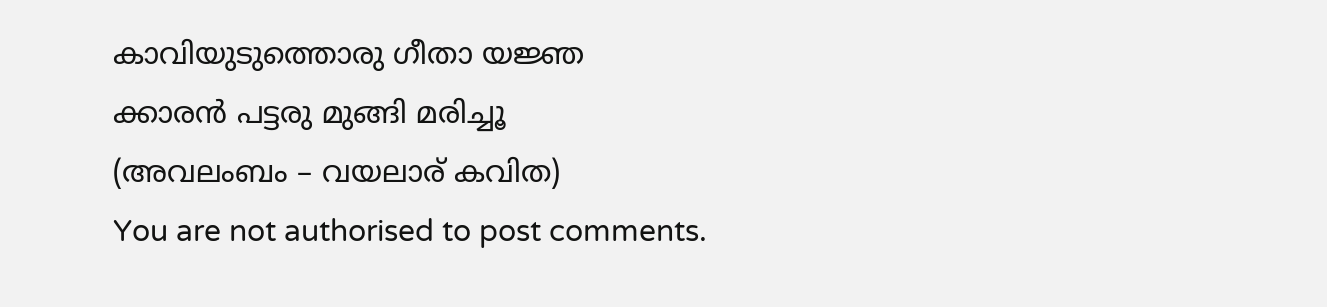കാവിയുടുത്തൊരു ഗീതാ യജ്ഞ
ക്കാരൻ പട്ടരു മുങ്ങി മരിച്ചൂ
(അവലംബം – വയലാര് കവിത)
You are not authorised to post comments.